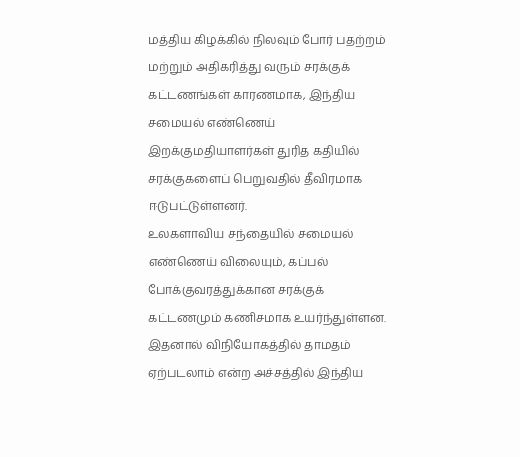மத்திய கிழக்கில் நிலவும் போர் பதற்றம் மற்றும் அதிகரித்து வரும் சரக்குக் கட்டணங்கள் காரணமாக, இந்திய சமையல் எண்ணெய் இறக்குமதியாளர்கள் துரித கதியில் சரக்குகளைப் பெறுவதில் தீவிரமாக ஈடுபட்டுள்ளனர்.
உலகளாவிய சந்தையில் சமையல் எண்ணெய் விலையும், கப்பல் போக்குவரத்துக்கான சரக்குக் கட்டணமும் கணிசமாக உயர்ந்துள்ளன.
இதனால் விநியோகத்தில் தாமதம் ஏற்படலாம் என்ற அச்சத்தில் இந்திய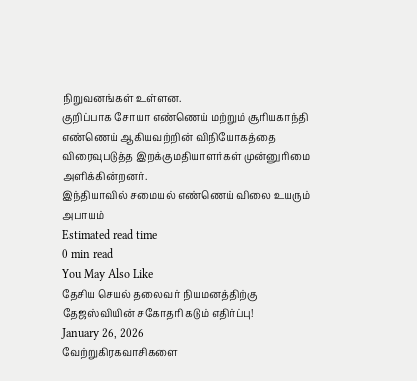நிறுவனங்கள் உள்ளன.
குறிப்பாக சோயா எண்ணெய் மற்றும் சூரியகாந்தி எண்ணெய் ஆகியவற்றின் விநியோகத்தை விரைவுபடுத்த இறக்குமதியாளர்கள் முன்னுரிமை அளிக்கின்றனர்.
இந்தியாவில் சமையல் எண்ணெய் விலை உயரும் அபாயம்
Estimated read time
0 min read
You May Also Like
தேசிய செயல் தலைவர் நியமனத்திற்கு தேஜஸ்வியின் சகோதரி கடும் எதிர்ப்பு!
January 26, 2026
வேற்றுகிரகவாசிகளை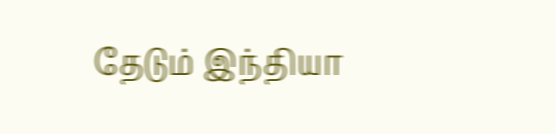தேடும் இந்தியா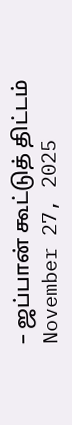– ஜப்பான் கூட்டுத் திட்டம்
November 27, 2025